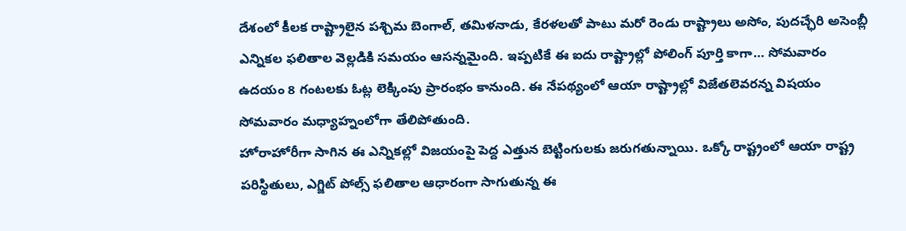దేశంలో కీలక రాష్ట్రాలైన పశ్చిమ బెంగాల్, తమిళనాడు, కేరళలతో పాటు మరో రెండు రాష్ట్రాలు అసోం, పుదచ్ఛేరి అసెంబ్లీ ఎన్నికల ఫలితాల వెల్లడికి సమయం ఆసన్నమైంది. ఇప్పటికే ఈ ఐదు రాష్ట్రాల్లో పోలింగ్ పూర్తి కాగా… సోమవారం ఉదయం 8 గంటలకు ఓట్ల లెక్కింపు ప్రారంభం కానుంది. ఈ నేపథ్యంలో ఆయా రాష్ట్రాల్లో విజేతలెవరన్న విషయం సోమవారం మధ్యాహ్నంలోగా తేలిపోతుంది.
హోరాహోరీగా సాగిన ఈ ఎన్నికల్లో విజయంపై పెద్ద ఎత్తున బెట్టింగులకు జరుగతున్నాయి. ఒక్కో రాష్ట్రంలో ఆయా రాష్ట్ర పరిస్థితులు, ఎగ్జిట్ పోల్స్ ఫలితాల ఆధారంగా సాగుతున్న ఈ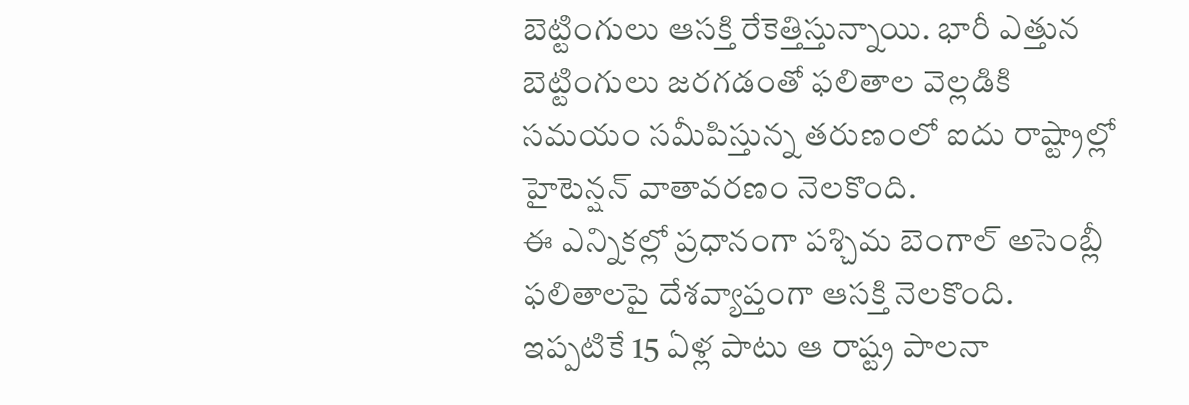బెట్టింగులు ఆసక్తి రేకెత్తిస్తున్నాయి. భారీ ఎత్తున బెట్టింగులు జరగడంతో ఫలితాల వెల్లడికి సమయం సమీపిస్తున్న తరుణంలో ఐదు రాష్ట్రాల్లో హైటెన్షన్ వాతావరణం నెలకొంది.
ఈ ఎన్నికల్లో ప్రధానంగా పశ్చిమ బెంగాల్ అసెంబ్లీ ఫలితాలపై దేశవ్యాప్తంగా ఆసక్తి నెలకొంది. ఇప్పటికే 15 ఏళ్ల పాటు ఆ రాష్ట్ర పాలనా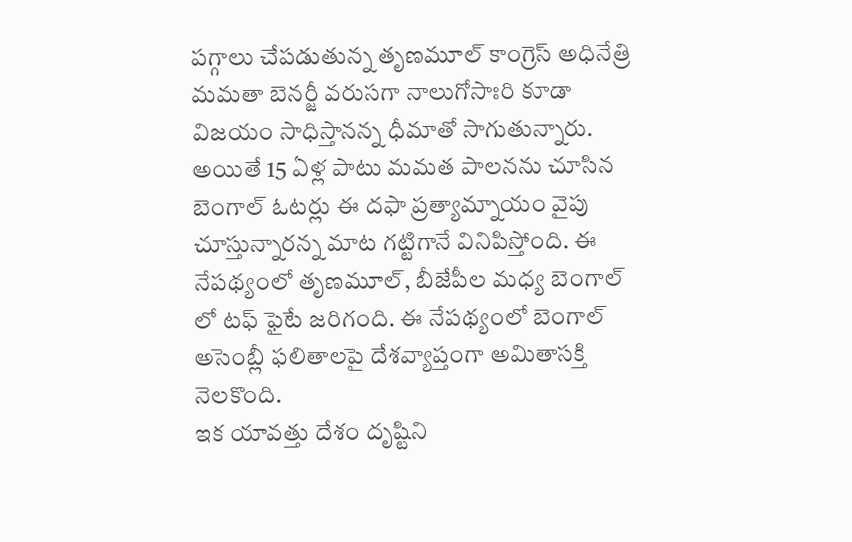పగ్గాలు చేపడుతున్న తృణమూల్ కాంగ్రెస్ అధినేత్రి మమతా బెనర్జీ వరుసగా నాలుగోసాఃరి కూడా విజయం సాధిస్తానన్న ధీమాతో సాగుతున్నారు.
అయితే 15 ఏళ్ల పాటు మమత పాలనను చూసిన బెంగాల్ ఓటర్లు ఈ దఫా ప్రత్యామ్నాయం వైపు చూస్తున్నారన్న మాట గట్టిగానే వినిపిస్తోంది. ఈ నేపథ్యంలో తృణమూల్, బీజేపీల మధ్య బెంగాల్ లో టఫ్ ఫైటే జరిగంది. ఈ నేపథ్యంలో బెంగాల్ అసెంబ్లీ ఫలితాలపై దేశవ్యాప్తంగా అమితాసక్తి నెలకొంది.
ఇక యావత్తు దేశం దృష్టిని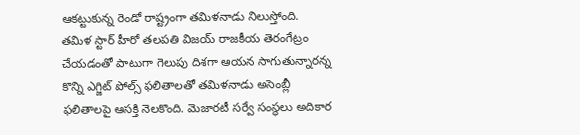ఆకట్టుకున్న రెండో రాష్ట్రంగా తమిళనాడు నిలుస్తోంది. తమిళ స్టార్ హీరో తలపతి విజయ్ రాజకీయ తెరంగేట్రం చేయడంతో పాటుగా గెలుపు దిశగా ఆయన సాగుతున్నారన్న కొన్ని ఎగ్జిట్ పోల్స్ ఫలితాలతో తమిళనాడు అసెంబ్లీ ఫలితాలపై ఆసక్తి నెలకొంది. మెజారటీ సర్వే సంస్థలు అదికార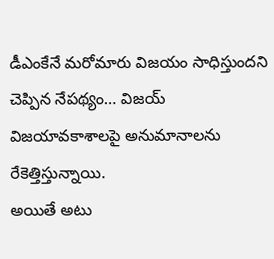డీఎంకేనే మరోమారు విజయం సాధిస్తుందని చెప్పిన నేపథ్యం… విజయ్ విజయావకాశాలపై అనుమానాలను రేకెత్తిస్తున్నాయి.
అయితే అటు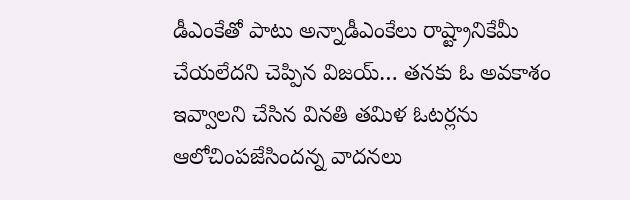డీఎంకేతో పాటు అన్నాడీఎంకేలు రాష్ట్రానికేమీ చేయలేదని చెప్పిన విజయ్… తనకు ఓ అవకాశం ఇవ్వాలని చేసిన వినతి తమిళ ఓటర్లను ఆలోచింపజేసిందన్న వాదనలు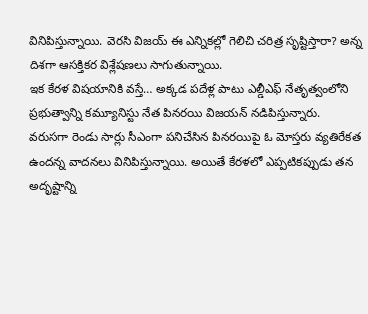వినిపిస్తున్నాయి. వెరసి విజయ్ ఈ ఎన్నికల్లో గెలిచి చరిత్ర సృష్టిస్తారా? అన్న దిశగా ఆసక్తికర విశ్లేషణలు సాగుతున్నాయి.
ఇక కేరళ విషయానికి వస్తే… అక్కడ పదేళ్ల పాటు ఎల్డీఎఫ్ నేతృత్వంలోని ప్రభుత్వాన్ని కమ్యూనిస్టు నేత పినరయి విజయన్ నడిపిస్తున్నారు. వరుసగా రెండు సార్లు సీఎంగా పనిచేసిన పినరయిపై ఓ మోస్తరు వ్యతిరేకత ఉందన్న వాదనలు వినిపిస్తున్నాయి. అయితే కేరళలో ఎప్పటికప్పుడు తన అదృష్టాన్ని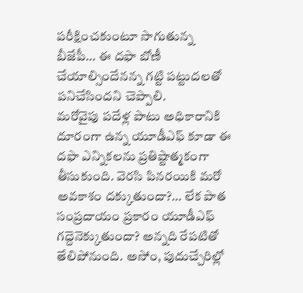పరీక్షించకుంటూ సాగుతున్న బీజేపీ… ఈ దఫా బోణీ చేయాల్సిందేనన్న గట్టి పట్టుదలతో పనిచేసిందని చెప్పాలి.
మరోవైపు పదేళ్ల పాటు అధికారానికి దూరంగా ఉన్న యూడీఎఫ్ కూడా ఈ దఫా ఎన్నికలను ప్రతిష్టాత్మకంగా తీసుకుంది. వెరసి పినరయికి మరో అవకాశం దక్కుతుందా?… లేక పాత సంప్రదాయం ప్రకారం యూడీఎఫ్ గద్దెనెక్కుతుందా? అన్నది రేపటితో తేలిపోనుంది. అసోం, పుదుచ్చేరిల్లో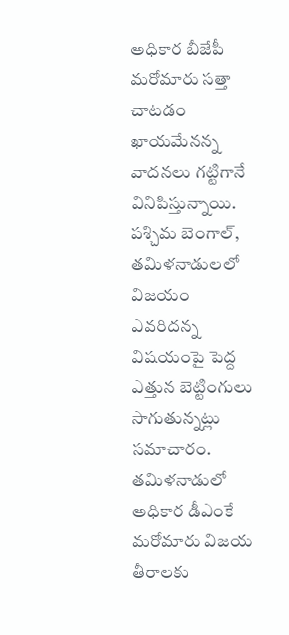అధికార బీజేపీ మరోమారు సత్తా చాటడం ఖాయమేనన్న వాదనలు గట్టిగానే వినిపిస్తున్నాయి.
పశ్చిమ బెంగాల్, తమిళనాడులలో విజయం ఎవరిదన్న విషయంపై పెద్ద ఎత్తున బెట్టింగులు సాగుతున్నట్లు సమాచారం. తమిళనాడులో అధికార డీఎంకే మరోమారు విజయ తీరాలకు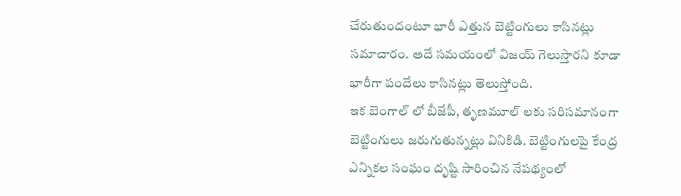చేరుతుందంటూ భారీ ఎత్తున బెట్టింగులు కాసినట్లు సమాచారం. అదే సమయంలో విజయ్ గెలుస్తారని కూడా భారీగా పందేలు కాసినట్లు తెలుస్తోంది.
ఇక బెంగాల్ లో బీజేపీ, తృణమూల్ లకు సరిసమానంగా బెట్టింగులు జరుగుతున్నట్లు వినికిడి. బెట్టింగులపై కేంద్ర ఎన్నికల సంఘం దృష్టి సారించిన నేపథ్యంలో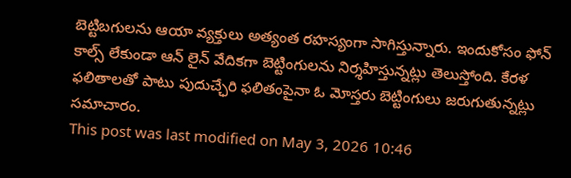బెట్టిబగులను ఆయా వ్యక్తులు అత్యంత రహస్యంగా సాగిస్తున్నారు. ఇందుకోసం ఫోన్ కాల్స్ లేకుండా ఆన్ లైన్ వేదికగా బెట్టింగులను నిర్శహిస్తున్నట్లు తెలుస్తోంది. కేరళ ఫలితాలతో పాటు పుదుచ్ఛేరి ఫలితంపైనా ఓ మోస్తరు బెట్టింగులు జరుగుతున్నట్లు సమాచారం.
This post was last modified on May 3, 2026 10:46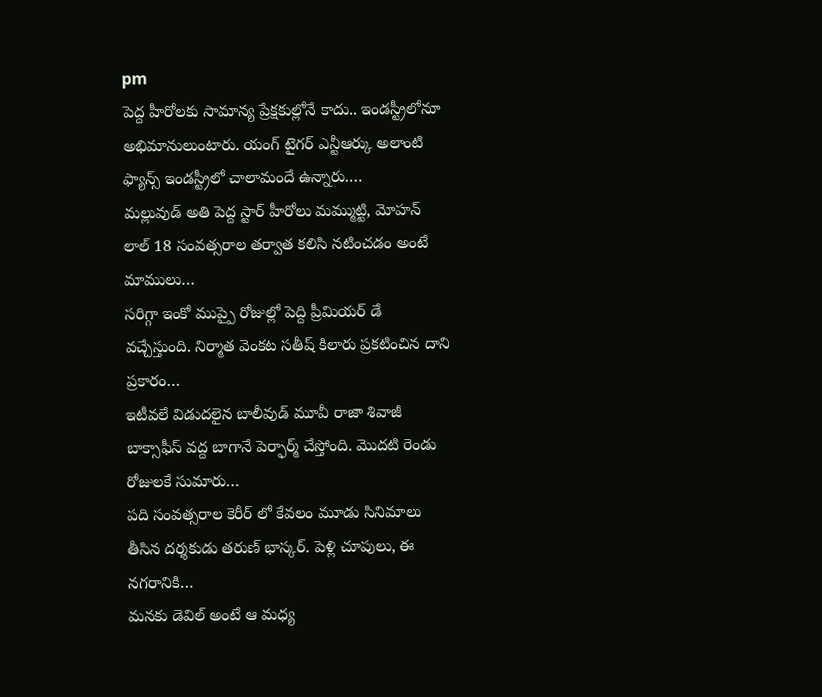pm
పెద్ద హీరోలకు సామాన్య ప్రేక్షకుల్లోనే కాదు.. ఇండస్ట్రీలోనూ అభిమానులుంటారు. యంగ్ టైగర్ ఎన్టీఆర్కు అలాంటి ఫ్యాన్స్ ఇండస్ట్రీలో చాలామందే ఉన్నారు.…
మల్లువుడ్ అతి పెద్ద స్టార్ హీరోలు మమ్ముట్టి, మోహన్ లాల్ 18 సంవత్సరాల తర్వాత కలిసి నటించడం అంటే మాములు…
సరిగ్గా ఇంకో ముప్పై రోజుల్లో పెద్ది ప్రీమియర్ డే వచ్చేస్తుంది. నిర్మాత వెంకట సతీష్ కిలారు ప్రకటించిన దాని ప్రకారం…
ఇటీవలే విడుదలైన బాలీవుడ్ మూవీ రాజా శివాజీ బాక్సాఫీస్ వద్ద బాగానే పెర్ఫార్మ్ చేస్తోంది. మొదటి రెండు రోజులకే సుమారు…
పది సంవత్సరాల కెరీర్ లో కేవలం మూడు సినిమాలు తీసిన దర్శకుడు తరుణ్ భాస్కర్. పెళ్లి చూపులు, ఈ నగరానికి…
మనకు డెవిల్ అంటే ఆ మధ్య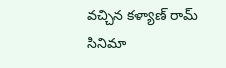వచ్చిన కళ్యాణ్ రామ్ సినిమా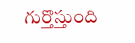గుర్తొస్తుంది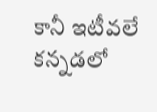కానీ ఇటీవలే కన్నడలో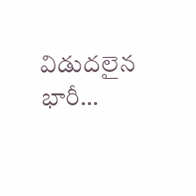విడుదలైన భారీ…